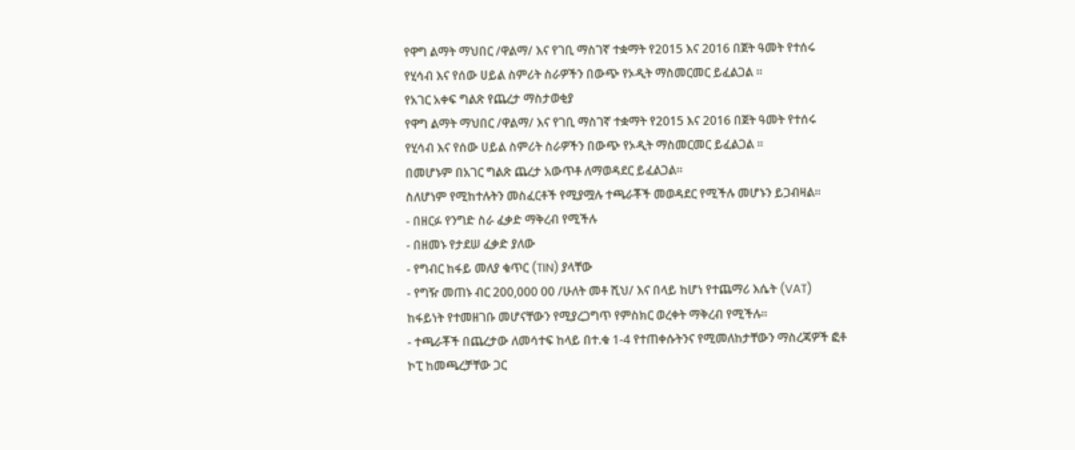የዋግ ልማት ማህበር /ዋልማ/ እና የገቢ ማስገኛ ተቋማት የ2015 እና 2016 በጀት ዓመት የተሰሩ የሂሳብ እና የሰው ሀይል ስምሪት ስራዎችን በውጭ የኦዲት ማስመርመር ይፈልጋል ፡፡
የአገር አቀፍ ግልጽ የጨረታ ማስታወቂያ
የዋግ ልማት ማህበር /ዋልማ/ እና የገቢ ማስገኛ ተቋማት የ2015 እና 2016 በጀት ዓመት የተሰሩ የሂሳብ እና የሰው ሀይል ስምሪት ስራዎችን በውጭ የኦዲት ማስመርመር ይፈልጋል ፡፡
በመሆኑም በአገር ግልጽ ጨረታ አውጥቶ ለማወዳደር ይፈልጋል፡፡
ስለሆነም የሚከተሉትን መስፈርቶች የሚያሟሉ ተጫራቾች መወዳደር የሚችሉ መሆኑን ይጋብዛል፡፡
- በዘርፉ የንግድ ስራ ፈቃድ ማቅረብ የሚችሉ
- በዘመኑ የታደሠ ፈቃድ ያለው
- የግብር ከፋይ መለያ ቁጥር (TIN) ያላቸው
- የግዥ መጠኑ ብር 200,000 00 /ሁለት መቶ ሺህ/ እና በላይ ከሆነ የተጨማሪ እሴት (VAT) ከፋይነት የተመዘገቡ መሆናቸውን የሚያረጋግጥ የምስክር ወረቀት ማቅረብ የሚችሉ።
- ተጫራቾች በጨረታው ለመሳተፍ ከላይ በተ.ቁ 1-4 የተጠቀሱትንና የሚመለከታቸውን ማስረጃዎች ፎቶ ኮፒ ከመጫረቻቸው ጋር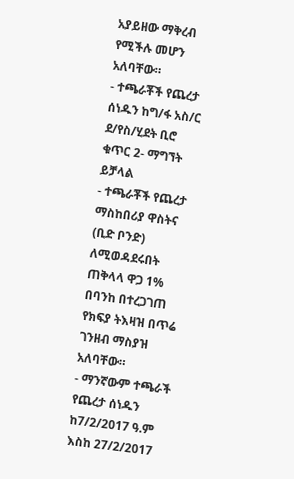አያይዘው ማቅረብ የሚችሉ መሆን አለባቸው።
- ተጫራቾች የጨረታ ሰነዱን ከግ/ፋ አስ/ር ደ/የስ/ሂደት ቢሮ ቁጥር 2- ማግኘት ይቻላል
- ተጫራቾች የጨረታ ማስከበሪያ ዋስትና (ቢድ ቦንድ) ለሚወዳደሩበት ጠቅላላ ዋጋ 1% በባንከ በተረጋገጠ የክፍያ ትእዛዝ በጥሬ ገንዘብ ማስያዝ አለባቸው።
- ማንኛውም ተጫራች የጨረታ ሰነዱን ከ7/2/2017 ዓ.ም እስከ 27/2/2017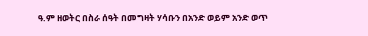ዓ.ም ዘወትር በስራ ሰዓት በመግዛት ሃሳቡን በአንድ ወይም አንድ ወጥ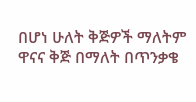በሆነ ሁለት ቅጅዎች ማለትም ዋናና ቅጅ በማለት በጥንቃቄ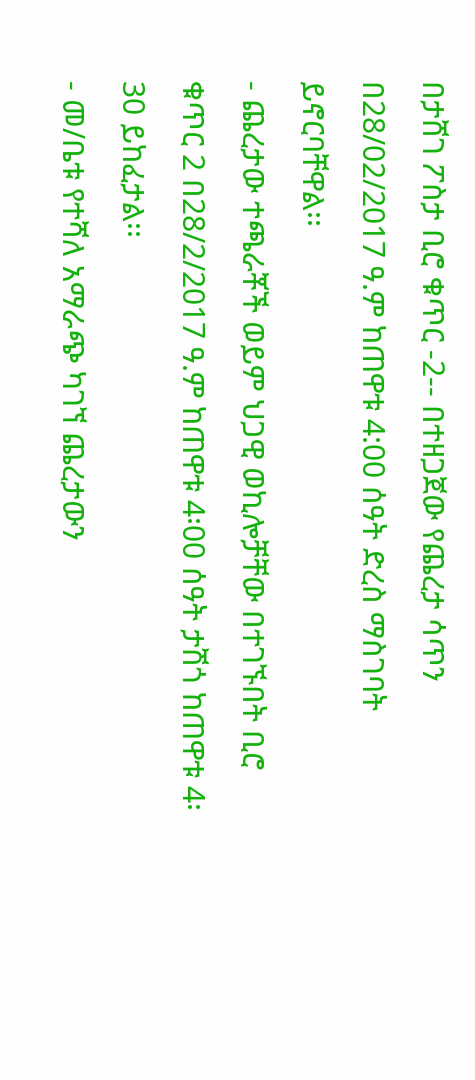በታሸገ ፖስታ ቢሮ ቁጥር -2-- በተዘጋጀው የጨረታ ሳጥን በ28/02/2017 ዓ.ም ከጠዋቱ 4:00 ሰዓት ድረስ ማስገባት ይኖርባቸዋል፡፡
- ጨረታው ተጫራቾች ወይም ህጋዊ ወኪሎቻቸው በተገኙበት ቢሮ ቁጥር 2 በ28/2/2017 ዓ.ም ከጠዋቱ 4፡00 ሰዓት ታሽጎ ከጠዋቱ 4፡30 ይከፈታል፡፡
- መ/ቤቱ የተሻለ አማራጭ ካገኘ ጨረታውን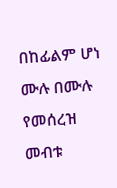በከፊልም ሆነ ሙሉ በሙሉ የመሰረዝ መብቱ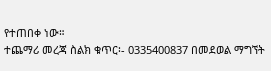የተጠበቀ ነው።
ተጨማሪ መረጃ ስልክ ቁጥር፡- 0335400837 በመደወል ማግኘት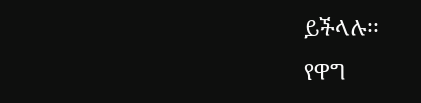ይችላሉ፡፡
የዋግ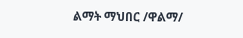ልማት ማህበር /ዋልማ/